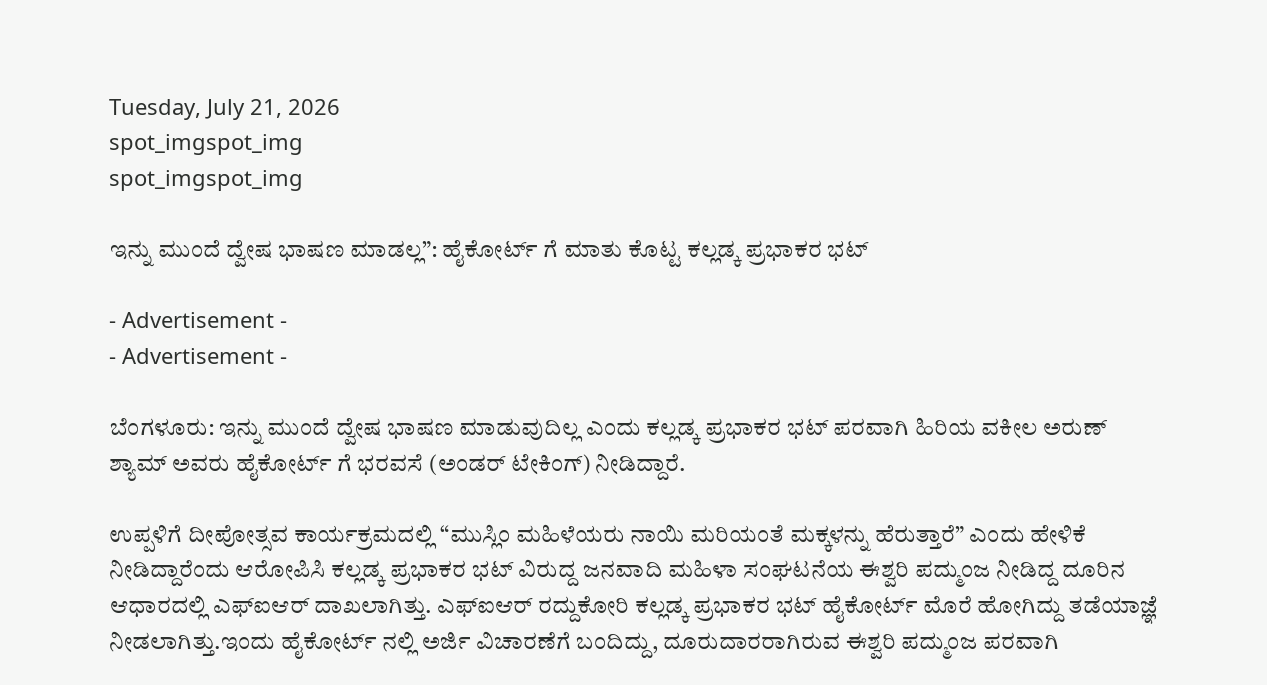Tuesday, July 21, 2026
spot_imgspot_img
spot_imgspot_img

ಇನ್ನು ಮುಂದೆ ದ್ವೇಷ ಭಾಷಣ ಮಾಡಲ್ಲ”: ಹೈಕೋರ್ಟ್ ಗೆ ಮಾತು ಕೊಟ್ಟ ಕಲ್ಲಡ್ಕ ಪ್ರಭಾಕರ ಭಟ್

- Advertisement -
- Advertisement -

ಬೆಂಗಳೂರು: ಇನ್ನು ಮುಂದೆ ದ್ವೇಷ ಭಾಷಣ ಮಾಡುವುದಿಲ್ಲ ಎಂದು ಕಲ್ಲಡ್ಕ ಪ್ರಭಾಕರ ಭಟ್ ಪರವಾಗಿ ಹಿರಿಯ ವಕೀಲ ಅರುಣ್ ಶ್ಯಾಮ್ ಅವರು ಹೈಕೋರ್ಟ್ ಗೆ ಭರವಸೆ (ಅಂಡರ್ ಟೇಕಿಂಗ್) ನೀಡಿದ್ದಾರೆ.

ಉಪ್ಪಳಿಗೆ ದೀಪೋತ್ಸವ ಕಾರ್ಯಕ್ರಮದಲ್ಲಿ “ಮುಸ್ಲಿಂ ಮಹಿಳೆಯರು ನಾಯಿ ಮರಿಯಂತೆ ಮಕ್ಕಳನ್ನು ಹೆರುತ್ತಾರೆ” ಎಂದು ಹೇಳಿಕೆ ನೀಡಿದ್ದಾರೆಂದು ಆರೋಪಿಸಿ ಕಲ್ಲಡ್ಕ ಪ್ರಭಾಕರ ಭಟ್ ವಿರುದ್ದ ಜನವಾದಿ ಮಹಿಳಾ ಸಂಘಟನೆಯ ಈಶ್ವರಿ ಪದ್ಮುಂಜ ನೀಡಿದ್ದ ದೂರಿನ ಆಧಾರದಲ್ಲಿ ಎಫ್ಐಆರ್ ದಾಖಲಾಗಿತ್ತು. ಎಫ್ಐಆರ್ ರದ್ದು‌ಕೋರಿ ಕಲ್ಲಡ್ಕ ಪ್ರಭಾಕರ ಭಟ್ ಹೈಕೋರ್ಟ್ ಮೊರೆ ಹೋಗಿದ್ದು ತಡೆಯಾಜ್ಞೆ ನೀಡಲಾಗಿತ್ತು.ಇಂದು ಹೈಕೋರ್ಟ್ ನಲ್ಲಿ ಅರ್ಜಿ ವಿಚಾರಣೆಗೆ ಬಂದಿದ್ದು, ದೂರುದಾರರಾಗಿರುವ ಈಶ್ವರಿ ಪದ್ಮುಂಜ ಪರವಾಗಿ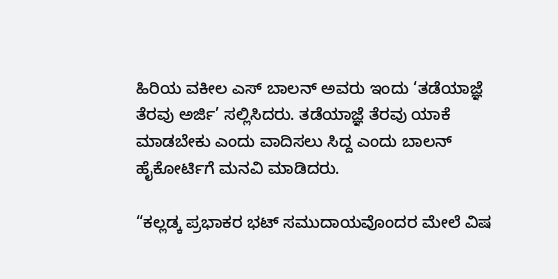ಹಿರಿಯ ವಕೀಲ ಎಸ್ ಬಾಲನ್ ಅವರು ಇಂದು ‘ತಡೆಯಾಜ್ಞೆ ತೆರವು ಅರ್ಜಿ’ ಸಲ್ಲಿಸಿದರು. ತಡೆಯಾಜ್ಞೆ ತೆರವು ಯಾಕೆ ಮಾಡಬೇಕು ಎಂದು ವಾದಿಸಲು ಸಿದ್ದ ಎಂದು ಬಾಲನ್ ಹೈಕೋರ್ಟಿಗೆ ಮನವಿ ಮಾಡಿದರು.

“ಕಲ್ಲಡ್ಕ ಪ್ರಭಾಕರ ಭಟ್ ಸಮುದಾಯವೊಂದರ ಮೇಲೆ ವಿಷ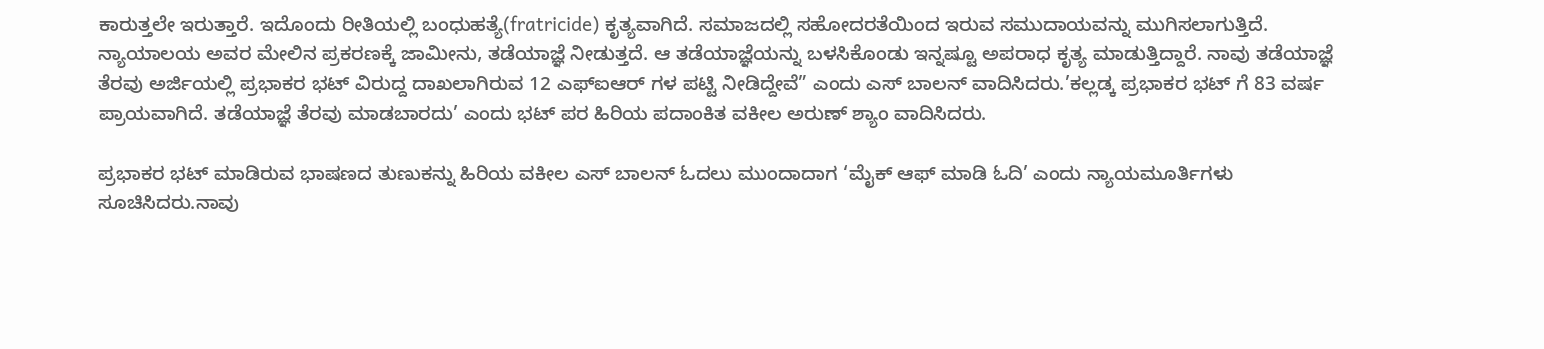ಕಾರುತ್ತಲೇ ಇರುತ್ತಾರೆ. ಇದೊಂದು ರೀತಿಯಲ್ಲಿ ಬಂಧುಹತ್ಯೆ(fratricide) ಕೃತ್ಯವಾಗಿದೆ. ಸಮಾಜದಲ್ಲಿ ಸಹೋದರತೆಯಿಂದ ಇರುವ ಸಮುದಾಯವನ್ನು ಮುಗಿಸಲಾಗುತ್ತಿದೆ. ನ್ಯಾಯಾಲಯ ಅವರ ಮೇಲಿನ ಪ್ರಕರಣಕ್ಕೆ ಜಾಮೀನು, ತಡೆಯಾಜ್ಞೆ ನೀಡುತ್ತದೆ. ಆ ತಡೆಯಾಜ್ಞೆಯನ್ನು ಬಳಸಿಕೊಂಡು ಇನ್ನಷ್ಟೂ ಅಪರಾಧ ಕೃತ್ಯ ಮಾಡುತ್ತಿದ್ದಾರೆ. ನಾವು ತಡೆಯಾಜ್ಞೆ ತೆರವು ಅರ್ಜಿಯಲ್ಲಿ ಪ್ರಭಾಕರ ಭಟ್ ವಿರುದ್ದ ದಾಖಲಾಗಿರುವ 12 ಎಫ್ಐಆರ್ ಗಳ ಪಟ್ಟಿ ನೀಡಿದ್ದೇವೆ” ಎಂದು ಎಸ್ ಬಾಲನ್ ವಾದಿಸಿದರು.’ಕಲ್ಲಡ್ಕ ಪ್ರಭಾಕರ ಭಟ್ ಗೆ 83 ವರ್ಷ ಪ್ರಾಯವಾಗಿದೆ. ತಡೆಯಾಜ್ಞೆ ತೆರವು ಮಾಡಬಾರದು’ ಎಂದು ಭಟ್ ಪರ ಹಿರಿಯ ಪದಾಂಕಿತ ವಕೀಲ ಅರುಣ್ ಶ್ಯಾಂ ವಾದಿಸಿದರು.

ಪ್ರಭಾಕರ ಭಟ್ ಮಾಡಿರುವ ಭಾಷಣದ ತುಣುಕನ್ನು ಹಿರಿಯ ವಕೀಲ ಎಸ್ ಬಾಲನ್ ಓದಲು ಮುಂದಾದಾಗ ‘ಮೈಕ್ ಆಫ್ ಮಾಡಿ ಓದಿ’ ಎಂದು ನ್ಯಾಯಮೂರ್ತಿಗಳು ಸೂಚಿಸಿದರು.ನಾವು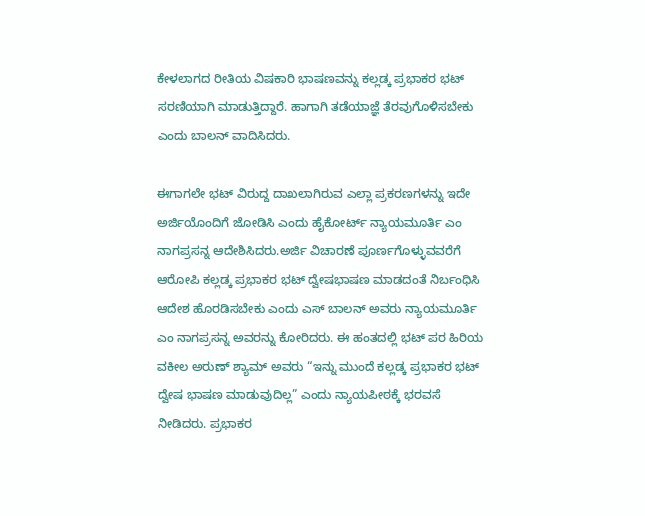ಕೇಳಲಾಗದ ರೀತಿಯ ವಿಷಕಾರಿ ಭಾಷಣವನ್ನು ಕಲ್ಲಡ್ಕ ಪ್ರಭಾಕರ ಭಟ್ ಸರಣಿಯಾಗಿ ಮಾಡುತ್ತಿದ್ದಾರೆ. ಹಾಗಾಗಿ ತಡೆಯಾಜ್ಞೆ ತೆರವುಗೊಳಿಸಬೇಕು ಎಂದು ಬಾಲನ್ ವಾದಿಸಿದರು.

ಈಗಾಗಲೇ ಭಟ್ ವಿರುದ್ದ ದಾಖಲಾಗಿರುವ ಎಲ್ಲಾ ಪ್ರಕರಣಗಳನ್ನು ಇದೇ ಅರ್ಜಿಯೊಂದಿಗೆ ಜೋಡಿಸಿ ಎಂದು ಹೈಕೋರ್ಟ್ ನ್ಯಾಯಮೂರ್ತಿ ಎಂ ನಾಗಪ್ರಸನ್ನ ಆದೇಶಿಸಿದರು.ಅರ್ಜಿ ವಿಚಾರಣೆ ಪೂರ್ಣಗೊಳ್ಳುವವರೆಗೆ ಆರೋಪಿ ಕಲ್ಲಡ್ಕ ಪ್ರಭಾಕರ ಭಟ್ ದ್ವೇಷಭಾಷಣ ಮಾಡದಂತೆ ನಿರ್ಬಂಧಿಸಿ ಆದೇಶ ಹೊರಡಿಸಬೇಕು ಎಂದು ಎಸ್ ಬಾಲನ್ ಅವರು ನ್ಯಾಯಮೂರ್ತಿ ಎಂ ನಾಗಪ್ರಸನ್ನ ಅವರನ್ನು ಕೋರಿದರು. ಈ ಹಂತದಲ್ಲಿ ಭಟ್ ಪರ ಹಿರಿಯ ವಕೀಲ ಅರುಣ್ ಶ್ಯಾಮ್ ಅವರು “ಇನ್ನು ಮುಂದೆ ಕಲ್ಲಡ್ಕ ಪ್ರಭಾಕರ ಭಟ್ ದ್ವೇಷ ಭಾಷಣ ಮಾಡುವುದಿಲ್ಲ” ಎಂದು ನ್ಯಾಯಪೀಠಕ್ಕೆ ಭರವಸೆ ನೀಡಿದರು. ಪ್ರಭಾಕರ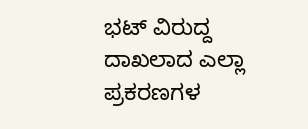ಭಟ್ ವಿರುದ್ದ ದಾಖಲಾದ ಎಲ್ಲಾ ಪ್ರಕರಣಗಳ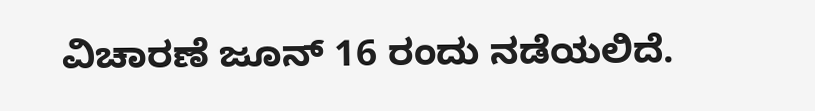ವಿಚಾರಣೆ ಜೂನ್ 16 ರಂದು ನಡೆಯಲಿದೆ.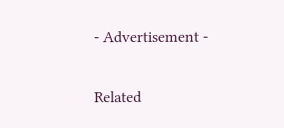- Advertisement -

Related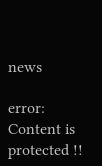news

error: Content is protected !!